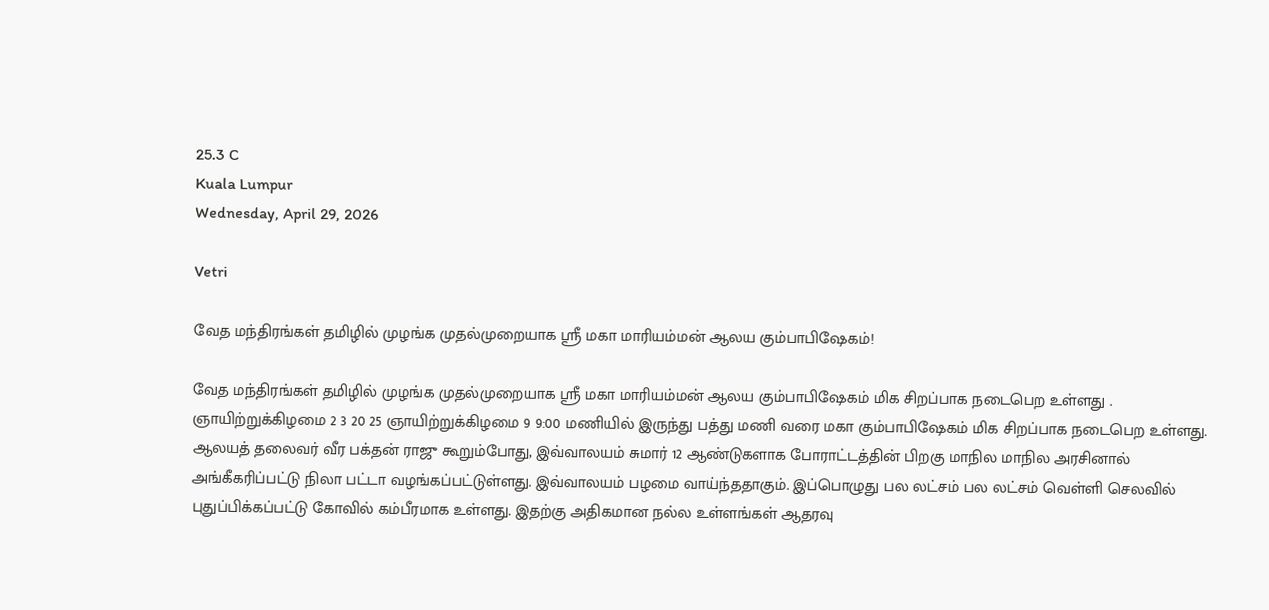25.3 C
Kuala Lumpur
Wednesday, April 29, 2026

Vetri

வேத மந்திரங்கள் தமிழில் முழங்க முதல்முறையாக ஸ்ரீ மகா மாரியம்மன் ஆலய கும்பாபிஷேகம்!

வேத மந்திரங்கள் தமிழில் முழங்க முதல்முறையாக ஸ்ரீ மகா மாரியம்மன் ஆலய கும்பாபிஷேகம் மிக சிறப்பாக நடைபெற உள்ளது . ஞாயிற்றுக்கிழமை 2 3 20 25 ஞாயிற்றுக்கிழமை 9 9:00 மணியில் இருந்து பத்து மணி வரை மகா கும்பாபிஷேகம் மிக சிறப்பாக நடைபெற உள்ளது. ஆலயத் தலைவர் வீர பக்தன் ராஜு கூறும்போது, இவ்வாலயம் சுமார் 12 ஆண்டுகளாக போராட்டத்தின் பிறகு மாநில மாநில அரசினால் அங்கீகரிப்பட்டு நிலா பட்டா வழங்கப்பட்டுள்ளது. இவ்வாலயம் பழமை வாய்ந்ததாகும். இப்பொழுது பல லட்சம் பல லட்சம் வெள்ளி செலவில் புதுப்பிக்கப்பட்டு கோவில் கம்பீரமாக உள்ளது. இதற்கு அதிகமான நல்ல உள்ளங்கள் ஆதரவு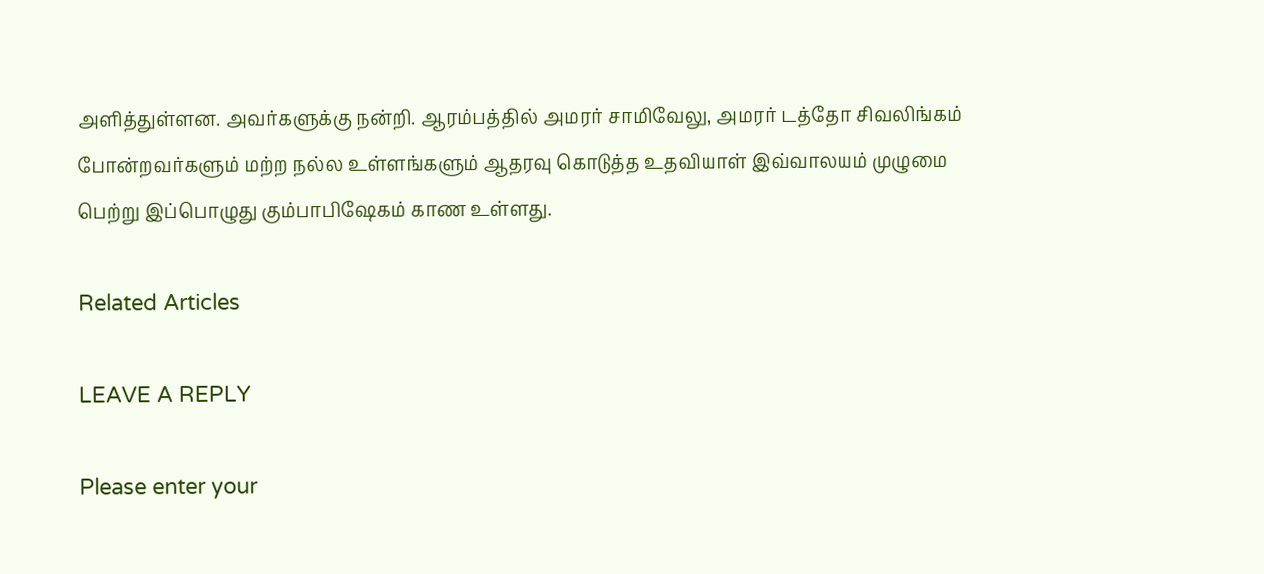அளித்துள்ளன. அவர்களுக்கு நன்றி. ஆரம்பத்தில் அமரர் சாமிவேலு, அமரர் டத்தோ சிவலிங்கம் போன்றவர்களும் மற்ற நல்ல உள்ளங்களும் ஆதரவு கொடுத்த உதவியாள் இவ்வாலயம் முழுமை பெற்று இப்பொழுது கும்பாபிஷேகம் காண உள்ளது.

Related Articles

LEAVE A REPLY

Please enter your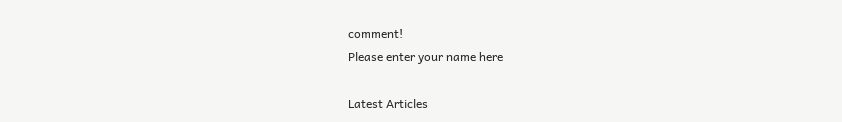comment!
Please enter your name here

Latest Articles